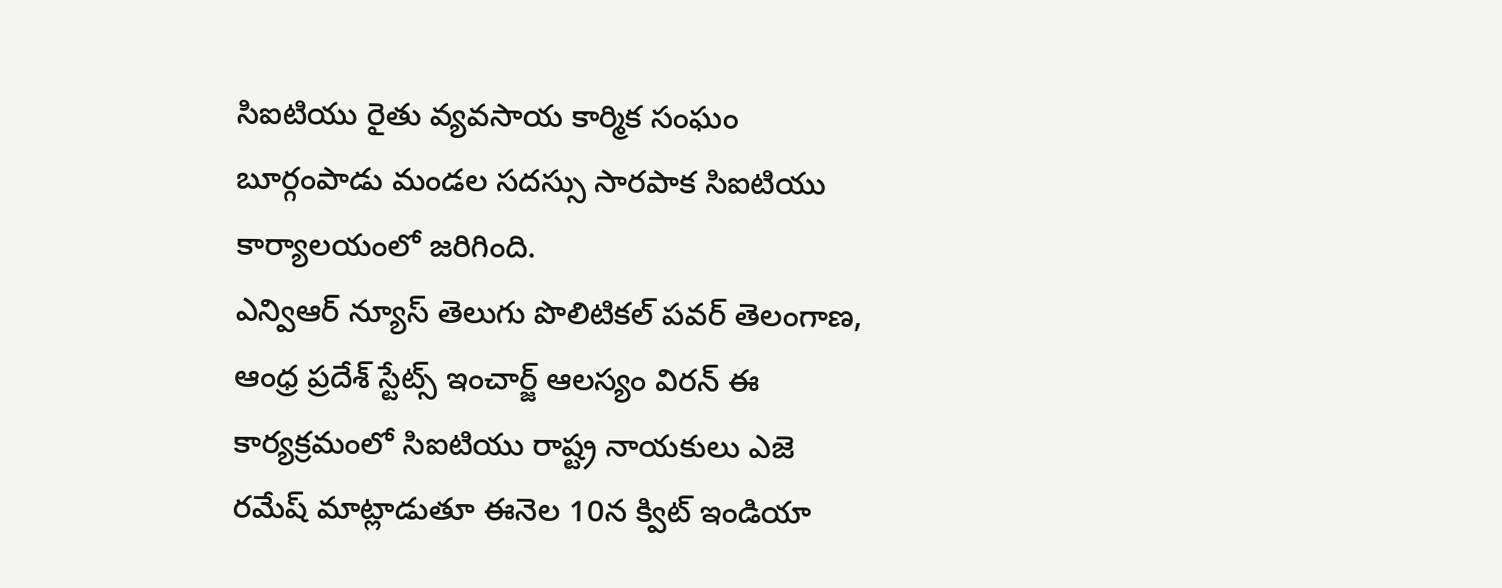సిఐటియు రైతు వ్యవసాయ కార్మిక సంఘం బూర్గంపాడు మండల సదస్సు సారపాక సిఐటియు కార్యాలయంలో జరిగింది.
ఎన్విఆర్ న్యూస్ తెలుగు పొలిటికల్ పవర్ తెలంగాణ, ఆంధ్ర ప్రదేశ్ స్టేట్స్ ఇంచార్జ్ ఆలస్యం విరన్ ఈ కార్యక్రమంలో సిఐటియు రాష్ట్ర నాయకులు ఎజె రమేష్ మాట్లాడుతూ ఈనెల 10న క్విట్ ఇండియా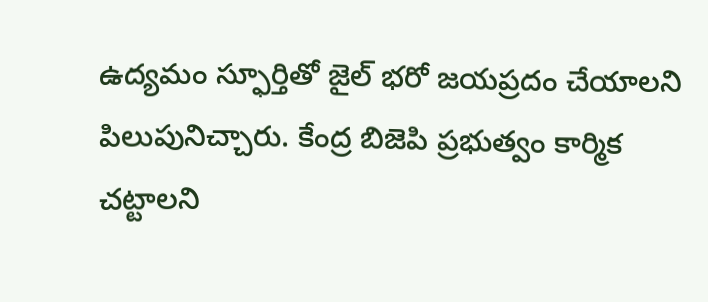ఉద్యమం స్ఫూర్తితో జైల్ భరో జయప్రదం చేయాలని పిలుపునిచ్చారు. కేంద్ర బిజెపి ప్రభుత్వం కార్మిక చట్టాలని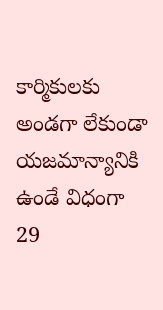కార్మికులకు అండగా లేకుండా యజమాన్యానికి ఉండే విధంగా 29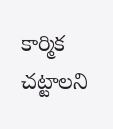కార్మిక చట్టాలని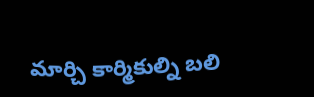మార్చి కార్మికుల్ని బలి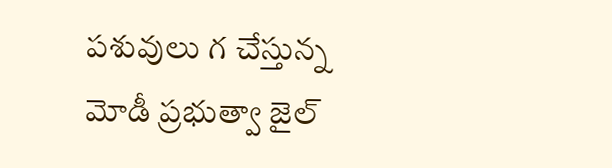పశువులు గ చేస్తున్న మోడీ ప్రభుత్వా జైల్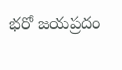భరో జయప్రదం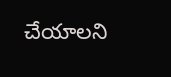చేయాలని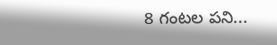8 గంటల పని...